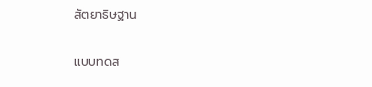สัตยาธิษฐาน

แบบทดส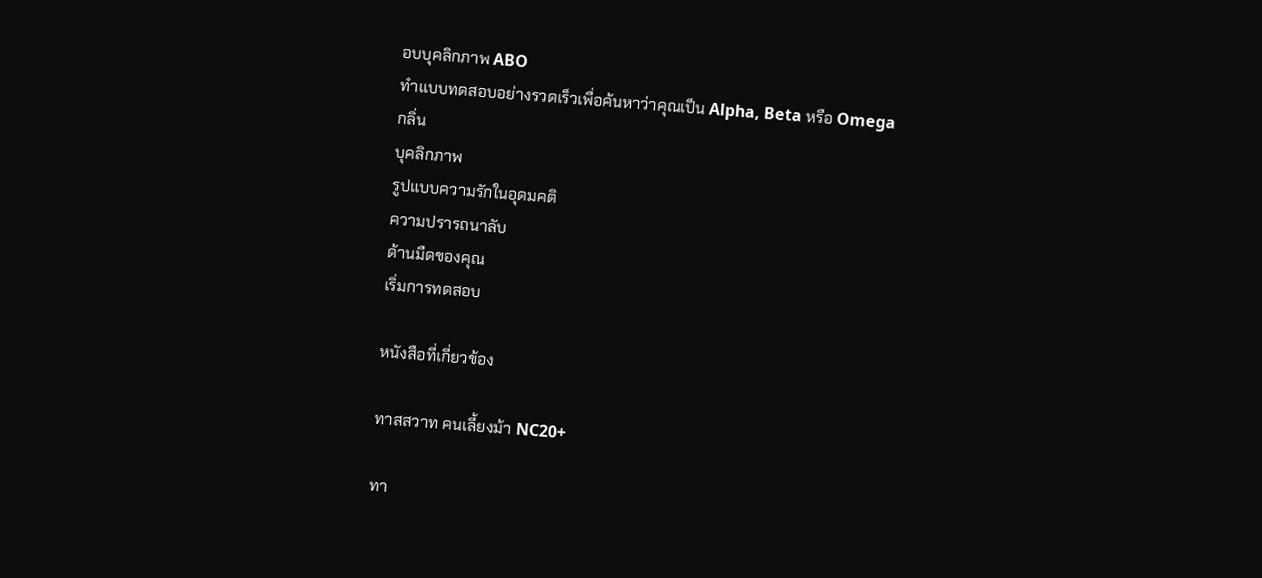อบบุคลิกภาพ ABO
ทำแบบทดสอบอย่างรวดเร็วเพื่อค้นหาว่าคุณเป็น Alpha, Beta หรือ Omega
กลิ่น
บุคลิกภาพ
รูปแบบความรักในอุดมคติ
ความปรารถนาลับ
ด้านมืดของคุณ
เริ่มการทดสอบ

หนังสือที่เกี่ยวข้อง

ทาสสวาท คนเลี้ยงม้า NC20+

ทา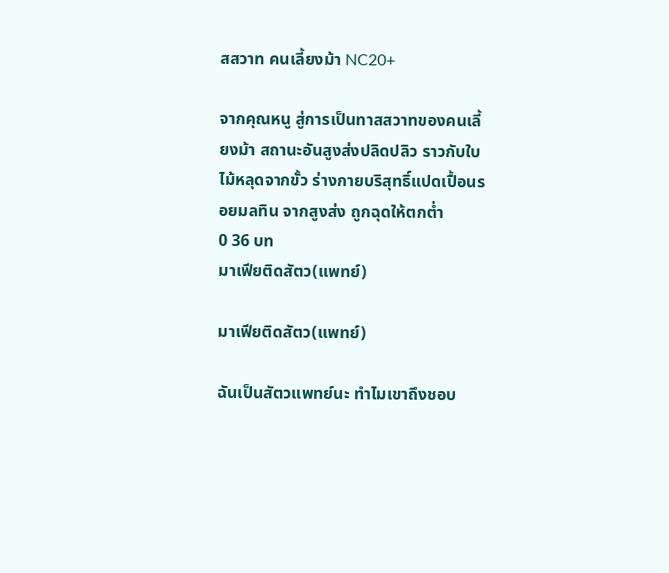สสวาท คนเลี้ยงม้า NC20+

จากคุณหนู สู่การเป็นทาสสวาทของคนเลี้ยงม้า สถานะอันสูงส่งปลิดปลิว ราวกับใบไม้หลุดจากขั้ว ร่างกายบริสุทธิ์แปดเปื้อนรอยมลทิน จากสูงส่ง ถูกฉุดให้ตกต่ำ
0 36 บท
มาเฟียติดสัตว(แพทย์)

มาเฟียติดสัตว(แพทย์)

ฉันเป็นสัตวแพทย์นะ ทำไมเขาถึงชอบ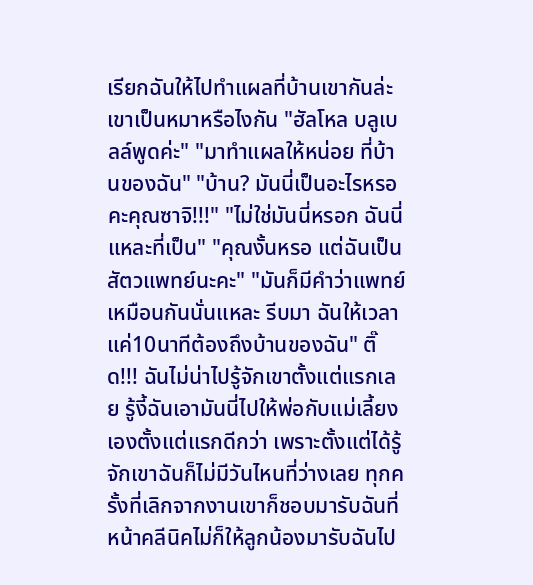เรียกฉันให้ไปทำแผลที่บ้านเขากันล่ะ เขาเป็นหมาหรือไงกัน "ฮัลโหล บลูเบลล์พูดค่ะ" "มาทำแผลให้หน่อย ที่บ้านของฉัน" "บ้าน? มันนี่เป็นอะไรหรอคะคุณซาจิ!!!" "ไม่ใช่มันนี่หรอก ฉันนี่แหละที่เป็น" "คุณงั้นหรอ แต่ฉันเป็นสัตวแพทย์นะคะ" "มันก็มีคำว่าแพทย์เหมือนกันนั่นแหละ รีบมา ฉันให้เวลาแค่10นาทีต้องถึงบ้านของฉัน" ติ๊ด!!! ฉันไม่น่าไปรู้จักเขาตั้งแต่แรกเลย รู้งี้ฉันเอามันนี่ไปให้พ่อกับแม่เลี้ยงเองตั้งแต่แรกดีกว่า เพราะตั้งแต่ได้รู้จักเขาฉันก็ไม่มีวันไหนที่ว่างเลย ทุกครั้งที่เลิกจากงานเขาก็ชอบมารับฉันที่หน้าคลีนิคไม่ก็ให้ลูกน้องมารับฉันไป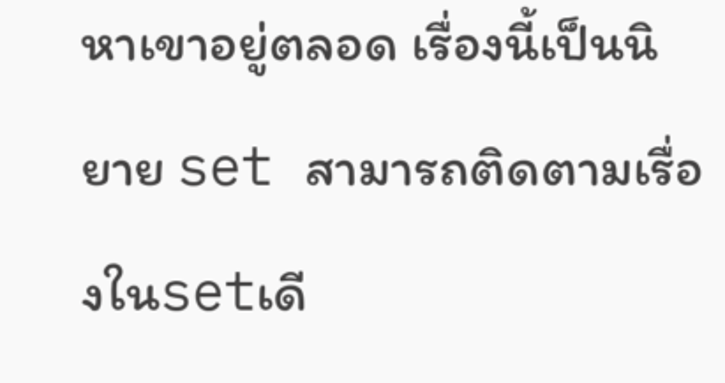หาเขาอยู่ตลอด เรื่องนี้เป็นนิยาย set สามารถติดตามเรื่องในsetเดี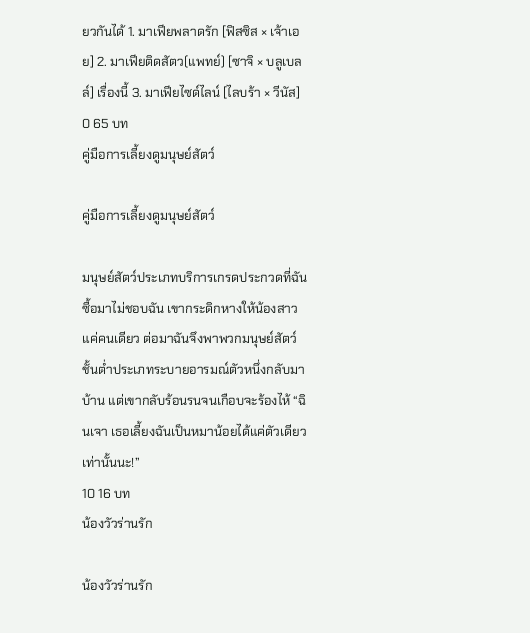ยวกันได้ 1. มาเฟียพลาดรัก [ฟิสซิส × เจ้าเอย] 2. มาเฟียติดสัตว(แพทย์) [ซาจิ × บลูเบลล์] เรื่องนี้ 3. มาเฟียไซด์ไลน์ [ไลบร้า × วีนัส]
0 65 บท
คู่มือการเลี้ยงดูมนุษย์สัตว์

คู่มือการเลี้ยงดูมนุษย์สัตว์

มนุษย์สัตว์ประเภทบริการเกรดประกวดที่ฉันซื้อมาไม่ชอบฉัน เขากระดิกหางให้น้องสาวแค่คนเดียว ต่อมาฉันจึงพาพวกมนุษย์สัตว์ชั้นต่ำประเภทระบายอารมณ์ตัวหนึ่งกลับมาบ้าน แต่เขากลับร้อนรนจนเกือบจะร้องไห้ “ฉินเจา เธอเลี้ยงฉันเป็นหมาน้อยได้แค่ตัวเดียวเท่านั้นนะ!”
10 16 บท
น้องวัวร่านรัก

น้องวัวร่านรัก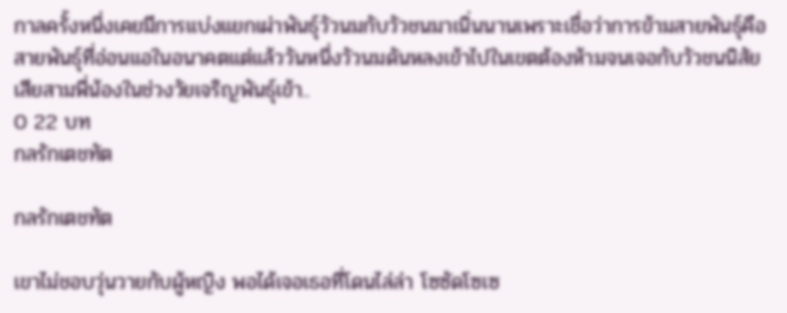กาลครั้งหนึ่งเคยมีการแบ่งแยกเผ่าพันธุ์วัวนมกับวัวชนมาเนิ่นนานเพราะเชื่อว่าการข้ามสายพันธุ์คือสายพันธุ์ที่อ่อนแอในอนาคตแต่แล้ววันหนึ่งวัวนมดันหลงเข้าไปในเขตต้องห้ามจนเจอกับวัวชนนิสัยเสียสามพี่น้องในช่วงวัยเจริญพันธุ์เข้า..
0 22 บท
กลรักเตชทัต

กลรักเตชทัต

เขาไม่ชอบวุ่นวายกับผู้หญิง พอได้เจอเธอที่โดนไล่ล่า โซซัดโซเซ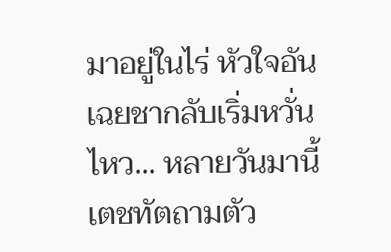มาอยู่ในไร่ หัวใจอันเฉยชากลับเริ่มหวั่นไหว... หลายวันมานี้เตชทัตถามตัว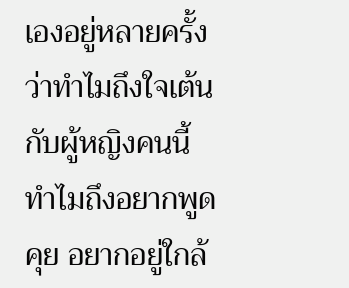เองอยู่หลายครั้ง ว่าทำไมถึงใจเต้นกับผู้หญิงคนนี้ ทำไมถึงอยากพูดคุย อยากอยู่ใกล้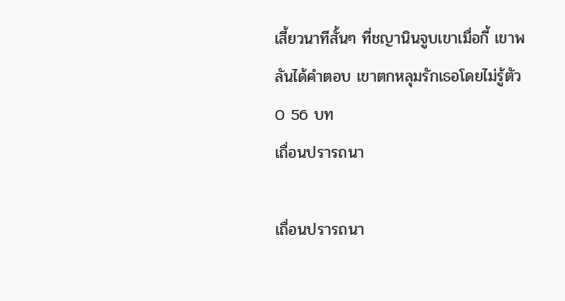เสี้ยวนาทีสั้นๆ ที่ชญานินจูบเขาเมื่อกี้ เขาพลันได้คำตอบ เขาตกหลุมรักเธอโดยไม่รู้ตัว
0 56 บท
เถื่อนปรารถนา

เถื่อนปรารถนา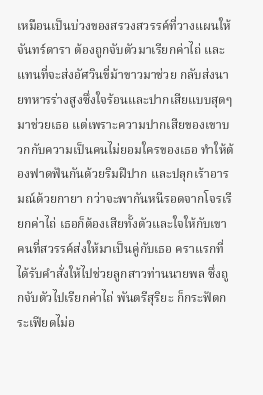เหมือนเป็นบ่วงของสรวงสวรรค์ที่วางแผนให้ จันทร์ดารา ต้องถูกจับตัวมาเรียกค่าไถ่ และแทนที่จะส่งอัศวินขี่ม้าขาวมาช่วย กลับส่งนายทหารร่างสูงซึ่งใจร้อนและปากเสียแบบสุดๆ มาช่วยเธอ แต่เพราะความปากเสียของเขาบวกกับความเป็นคนไม่ยอมใครของเธอ ทำให้ต้องฟาดฟันกันด้วยริมฝีปาก และปลุกเร้าอารมณ์ด้วยกายา กว่าจะพากันหนีรอดจากโจรเรียกค่าไถ่ เธอก็ต้องเสียทั้งตัวและใจให้กับเขา คนที่สวรรค์ส่งให้มาเป็นคู่กับเธอ คราแรกที่ได้รับคำสั่งให้ไปช่วยลูกสาวท่านนายพล ซึ่งถูกจับตัวไปเรียกค่าไถ่ พันตรีสุริยะ ก็กระฟัดกระเฟียดไม่อ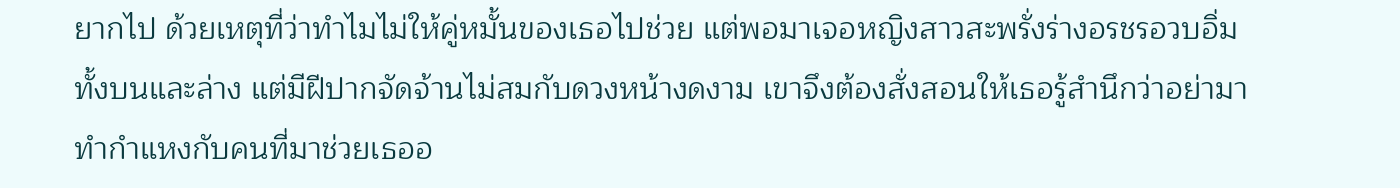ยากไป ด้วยเหตุที่ว่าทำไมไม่ให้คู่หมั้นของเธอไปช่วย แต่พอมาเจอหญิงสาวสะพรั่งร่างอรชรอวบอิ่มทั้งบนและล่าง แต่มีฝีปากจัดจ้านไม่สมกับดวงหน้างดงาม เขาจึงต้องสั่งสอนให้เธอรู้สำนึกว่าอย่ามาทำกำแหงกับคนที่มาช่วยเธออ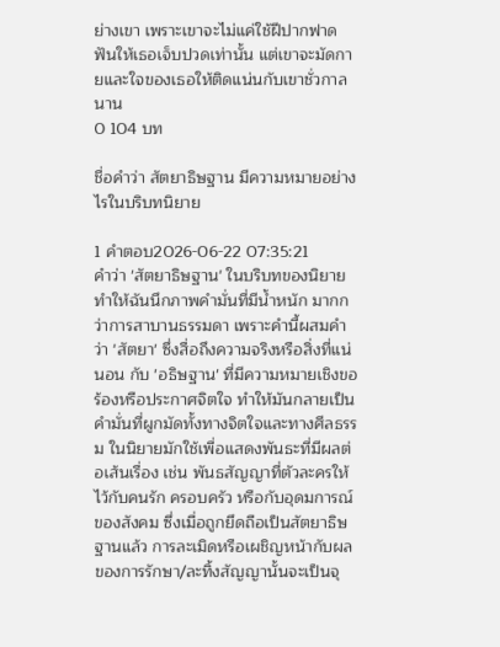ย่างเขา เพราะเขาจะไม่แค่ใช้ฝีปากฟาดฟันให้เธอเจ็บปวดเท่านั้น แต่เขาจะมัดกายและใจของเธอให้ติดแน่นกับเขาชั่วกาลนาน
0 104 บท

ชื่อคำว่า สัตยาธิษฐาน มีความหมายอย่างไรในบริบทนิยาย

1 คำตอบ2026-06-22 07:35:21
คำว่า 'สัตยาธิษฐาน' ในบริบทของนิยายทำให้ฉันนึกภาพคำมั่นที่มีน้ำหนัก มากกว่าการสาบานธรรมดา เพราะคำนี้ผสมคำว่า 'สัตยา' ซึ่งสื่อถึงความจริงหรือสิ่งที่แน่นอน กับ 'อธิษฐาน' ที่มีความหมายเชิงขอร้องหรือประกาศจิตใจ ทำให้มันกลายเป็นคำมั่นที่ผูกมัดทั้งทางจิตใจและทางศีลธรรม ในนิยายมักใช้เพื่อแสดงพันธะที่มีผลต่อเส้นเรื่อง เช่น พันธสัญญาที่ตัวละครให้ไว้กับคนรัก ครอบครัว หรือกับอุดมการณ์ของสังคม ซึ่งเมื่อถูกยึดถือเป็นสัตยาธิษฐานแล้ว การละเมิดหรือเผชิญหน้ากับผลของการรักษา/ละทิ้งสัญญานั้นจะเป็นจุ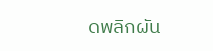ดพลิกผัน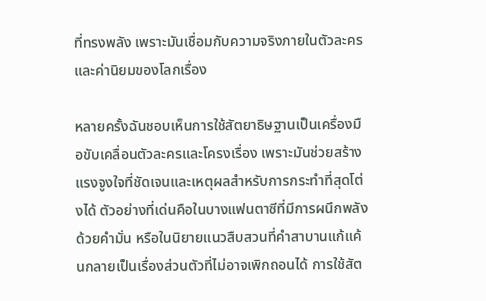ที่ทรงพลัง เพราะมันเชื่อมกับความจริงภายในตัวละครและค่านิยมของโลกเรื่อง

หลายครั้งฉันชอบเห็นการใช้สัตยาธิษฐานเป็นเครื่องมือขับเคลื่อนตัวละครและโครงเรื่อง เพราะมันช่วยสร้างแรงจูงใจที่ชัดเจนและเหตุผลสำหรับการกระทำที่สุดโต่งได้ ตัวอย่างที่เด่นคือในบางแฟนตาซีที่มีการผนึกพลังด้วยคำมั่น หรือในนิยายแนวสืบสวนที่คำสาบานแก้แค้นกลายเป็นเรื่องส่วนตัวที่ไม่อาจเพิกถอนได้ การใช้สัต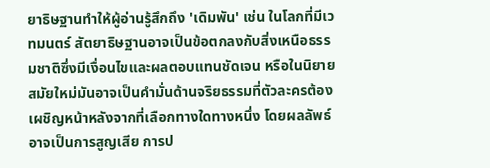ยาธิษฐานทำให้ผู้อ่านรู้สึกถึง 'เดิมพัน' เช่น ในโลกที่มีเวทมนตร์ สัตยาธิษฐานอาจเป็นข้อตกลงกับสิ่งเหนือธรรมชาติซึ่งมีเงื่อนไขและผลตอบแทนชัดเจน หรือในนิยายสมัยใหม่มันอาจเป็นคำมั่นด้านจริยธรรมที่ตัวละครต้องเผชิญหน้าหลังจากที่เลือกทางใดทางหนึ่ง โดยผลลัพธ์อาจเป็นการสูญเสีย การป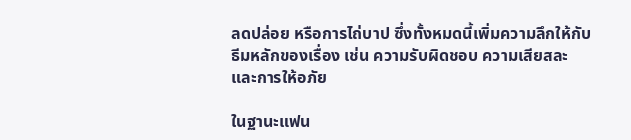ลดปล่อย หรือการไถ่บาป ซึ่งทั้งหมดนี้เพิ่มความลึกให้กับธีมหลักของเรื่อง เช่น ความรับผิดชอบ ความเสียสละ และการให้อภัย

ในฐานะแฟน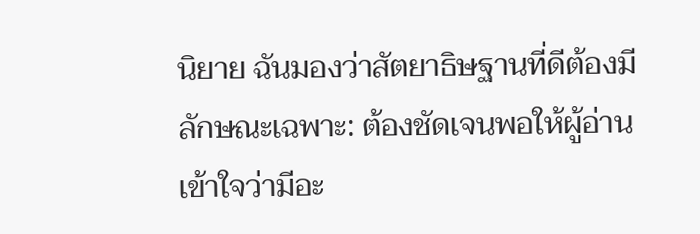นิยาย ฉันมองว่าสัตยาธิษฐานที่ดีต้องมีลักษณะเฉพาะ: ต้องชัดเจนพอให้ผู้อ่านเข้าใจว่ามีอะ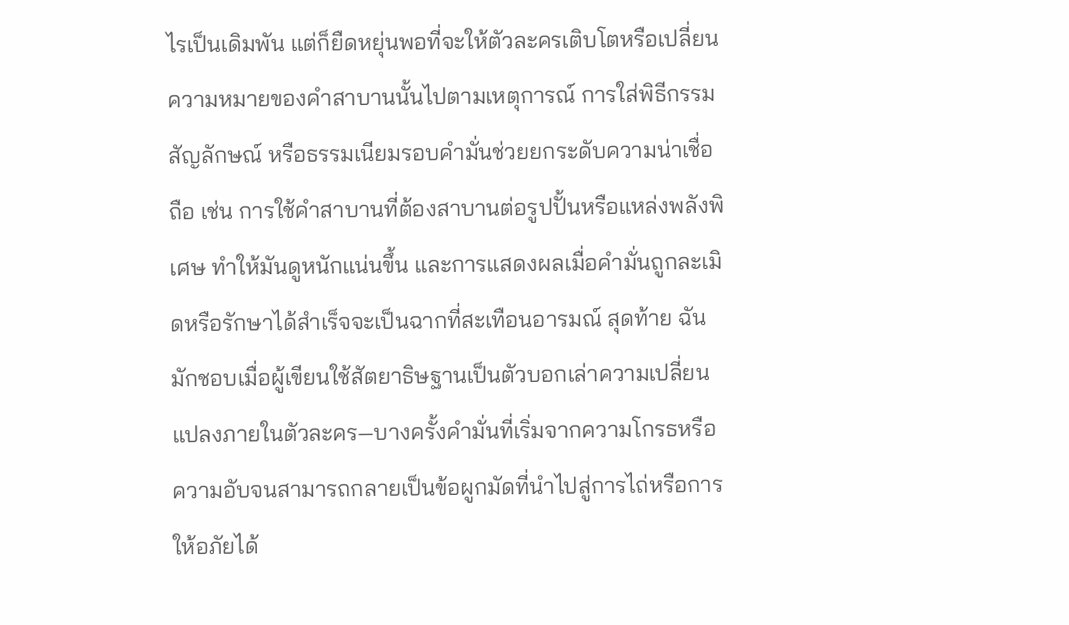ไรเป็นเดิมพัน แต่ก็ยืดหยุ่นพอที่จะให้ตัวละครเติบโตหรือเปลี่ยนความหมายของคำสาบานนั้นไปตามเหตุการณ์ การใส่พิธีกรรม สัญลักษณ์ หรือธรรมเนียมรอบคำมั่นช่วยยกระดับความน่าเชื่อถือ เช่น การใช้คำสาบานที่ต้องสาบานต่อรูปปั้นหรือแหล่งพลังพิเศษ ทำให้มันดูหนักแน่นขึ้น และการแสดงผลเมื่อคำมั่นถูกละเมิดหรือรักษาได้สำเร็จจะเป็นฉากที่สะเทือนอารมณ์ สุดท้าย ฉันมักชอบเมื่อผู้เขียนใช้สัตยาธิษฐานเป็นตัวบอกเล่าความเปลี่ยนแปลงภายในตัวละคร—บางครั้งคำมั่นที่เริ่มจากความโกรธหรือความอับจนสามารถกลายเป็นข้อผูกมัดที่นำไปสู่การไถ่หรือการให้อภัยได้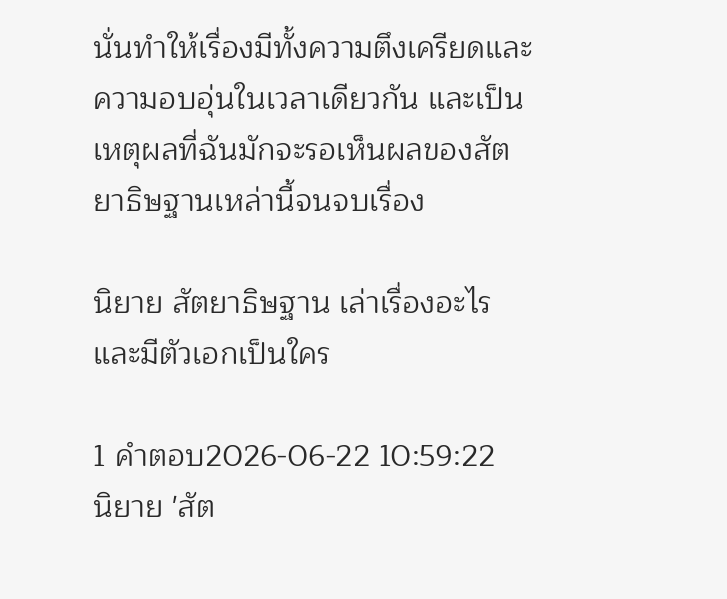นั่นทำให้เรื่องมีทั้งความตึงเครียดและความอบอุ่นในเวลาเดียวกัน และเป็นเหตุผลที่ฉันมักจะรอเห็นผลของสัตยาธิษฐานเหล่านี้จนจบเรื่อง

นิยาย สัตยาธิษฐาน เล่าเรื่องอะไรและมีตัวเอกเป็นใคร

1 คำตอบ2026-06-22 10:59:22
นิยาย 'สัต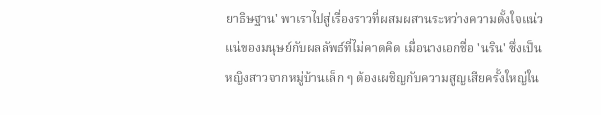ยาธิษฐาน' พาเราไปสู่เรื่องราวที่ผสมผสานระหว่างความตั้งใจแน่วแน่ของมนุษย์กับผลลัพธ์ที่ไม่คาดคิด เมื่อนางเอกชื่อ 'นริน' ซึ่งเป็นหญิงสาวจากหมู่บ้านเล็ก ๆ ต้องเผชิญกับความสูญเสียครั้งใหญ่ใน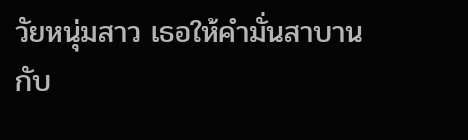วัยหนุ่มสาว เธอให้คำมั่นสาบานกับ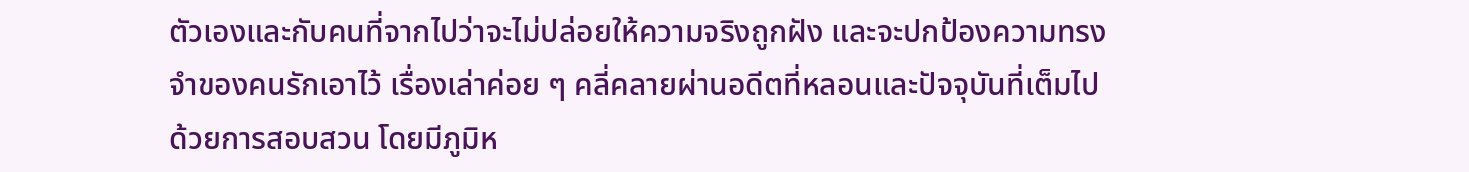ตัวเองและกับคนที่จากไปว่าจะไม่ปล่อยให้ความจริงถูกฝัง และจะปกป้องความทรงจำของคนรักเอาไว้ เรื่องเล่าค่อย ๆ คลี่คลายผ่านอดีตที่หลอนและปัจจุบันที่เต็มไปด้วยการสอบสวน โดยมีภูมิห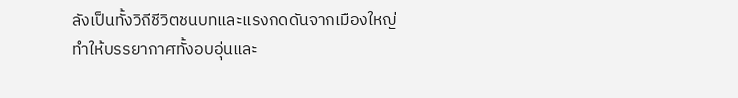ลังเป็นทั้งวิถีชีวิตชนบทและแรงกดดันจากเมืองใหญ่ ทำให้บรรยากาศทั้งอบอุ่นและ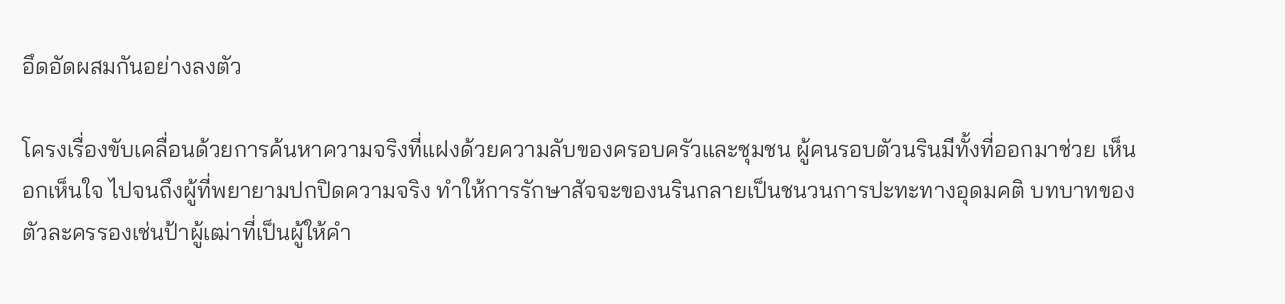อึดอัดผสมกันอย่างลงตัว

โครงเรื่องขับเคลื่อนด้วยการค้นหาความจริงที่แฝงด้วยความลับของครอบครัวและชุมชน ผู้คนรอบตัวนรินมีทั้งที่ออกมาช่วย เห็นอกเห็นใจ ไปจนถึงผู้ที่พยายามปกปิดความจริง ทำให้การรักษาสัจจะของนรินกลายเป็นชนวนการปะทะทางอุดมคติ บทบาทของตัวละครรองเช่นป้าผู้เฒ่าที่เป็นผู้ให้คำ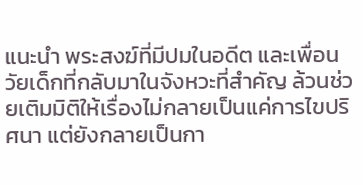แนะนำ พระสงฆ์ที่มีปมในอดีต และเพื่อนวัยเด็กที่กลับมาในจังหวะที่สำคัญ ล้วนช่วยเติมมิติให้เรื่องไม่กลายเป็นแค่การไขปริศนา แต่ยังกลายเป็นกา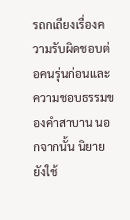รถกเถียงเรื่องความรับผิดชอบต่อคนรุ่นก่อนและความชอบธรรมของคำสาบาน นอกจากนั้น นิยายยังใช้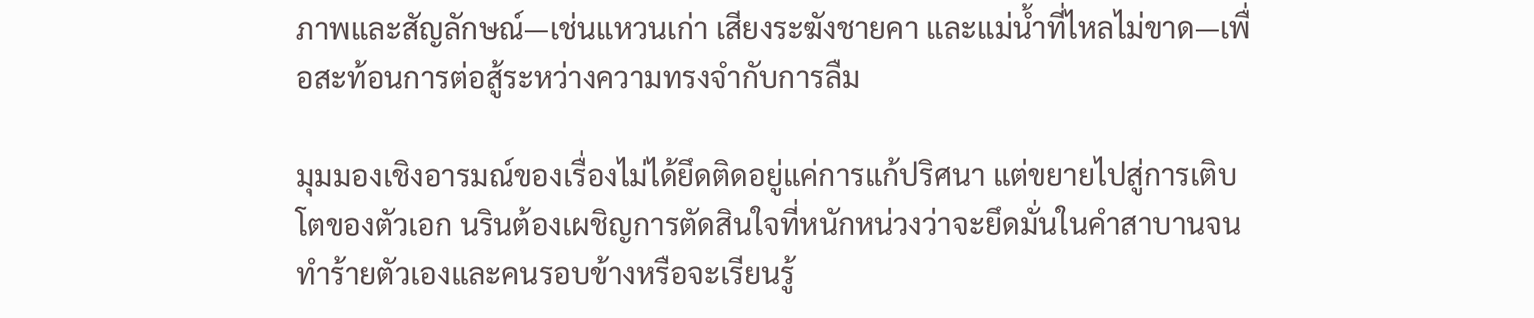ภาพและสัญลักษณ์—เช่นแหวนเก่า เสียงระฆังชายคา และแม่น้ำที่ไหลไม่ขาด—เพื่อสะท้อนการต่อสู้ระหว่างความทรงจำกับการลืม

มุมมองเชิงอารมณ์ของเรื่องไม่ได้ยึดติดอยู่แค่การแก้ปริศนา แต่ขยายไปสู่การเติบโตของตัวเอก นรินต้องเผชิญการตัดสินใจที่หนักหน่วงว่าจะยึดมั่นในคำสาบานจนทำร้ายตัวเองและคนรอบข้างหรือจะเรียนรู้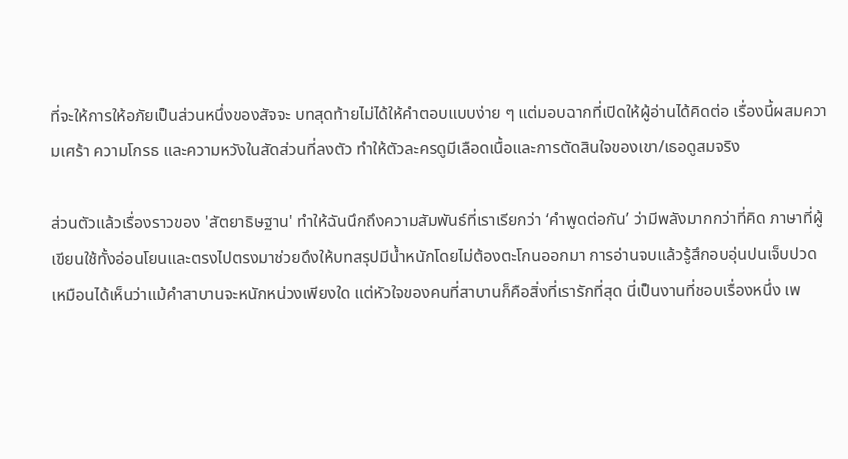ที่จะให้การให้อภัยเป็นส่วนหนึ่งของสัจจะ บทสุดท้ายไม่ได้ให้คำตอบแบบง่าย ๆ แต่มอบฉากที่เปิดให้ผู้อ่านได้คิดต่อ เรื่องนี้ผสมความเศร้า ความโกรธ และความหวังในสัดส่วนที่ลงตัว ทำให้ตัวละครดูมีเลือดเนื้อและการตัดสินใจของเขา/เธอดูสมจริง

ส่วนตัวแล้วเรื่องราวของ 'สัตยาธิษฐาน' ทำให้ฉันนึกถึงความสัมพันธ์ที่เราเรียกว่า ‘คำพูดต่อกัน’ ว่ามีพลังมากกว่าที่คิด ภาษาที่ผู้เขียนใช้ทั้งอ่อนโยนและตรงไปตรงมาช่วยดึงให้บทสรุปมีน้ำหนักโดยไม่ต้องตะโกนออกมา การอ่านจบแล้วรู้สึกอบอุ่นปนเจ็บปวด เหมือนได้เห็นว่าแม้คำสาบานจะหนักหน่วงเพียงใด แต่หัวใจของคนที่สาบานก็คือสิ่งที่เรารักที่สุด นี่เป็นงานที่ชอบเรื่องหนึ่ง เพ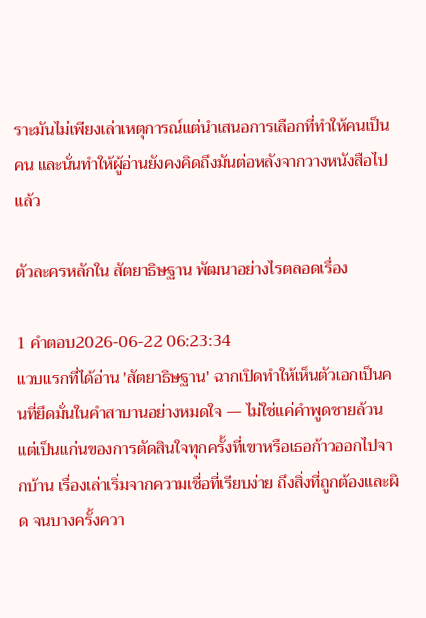ราะมันไม่เพียงเล่าเหตุการณ์แต่นำเสนอการเลือกที่ทำให้คนเป็นคน และนั่นทำให้ผู้อ่านยังคงคิดถึงมันต่อหลังจากวางหนังสือไปแล้ว

ตัวละครหลักใน สัตยาธิษฐาน พัฒนาอย่างไรตลอดเรื่อง

1 คำตอบ2026-06-22 06:23:34
แวบแรกที่ได้อ่าน 'สัตยาธิษฐาน' ฉากเปิดทำให้เห็นตัวเอกเป็นคนที่ยึดมั่นในคำสาบานอย่างหมดใจ — ไม่ใช่แค่คำพูดชายล้วน แต่เป็นแก่นของการตัดสินใจทุกครั้งที่เขาหรือเธอก้าวออกไปจากบ้าน เรื่องเล่าเริ่มจากความเชื่อที่เรียบง่าย ถึงสิ่งที่ถูกต้องและผิด จนบางครั้งควา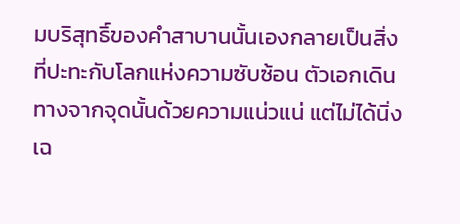มบริสุทธิ์ของคำสาบานนั้นเองกลายเป็นสิ่งที่ปะทะกับโลกแห่งความซับซ้อน ตัวเอกเดินทางจากจุดนั้นด้วยความแน่วแน่ แต่ไม่ได้นิ่งเฉ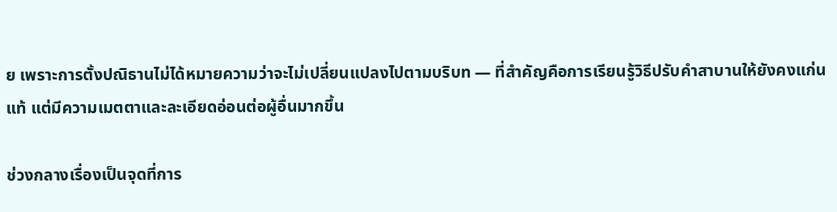ย เพราะการตั้งปณิธานไม่ได้หมายความว่าจะไม่เปลี่ยนแปลงไปตามบริบท — ที่สำคัญคือการเรียนรู้วิธีปรับคำสาบานให้ยังคงแก่นแท้ แต่มีความเมตตาและละเอียดอ่อนต่อผู้อื่นมากขึ้น

ช่วงกลางเรื่องเป็นจุดที่การ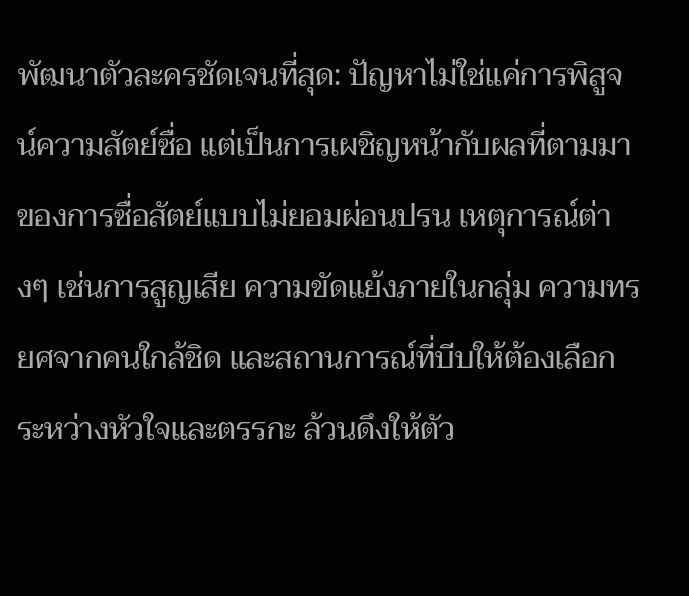พัฒนาตัวละครชัดเจนที่สุด: ปัญหาไม่ใช่แค่การพิสูจน์ความสัตย์ซื่อ แต่เป็นการเผชิญหน้ากับผลที่ตามมาของการซื่อสัตย์แบบไม่ยอมผ่อนปรน เหตุการณ์ต่างๆ เช่นการสูญเสีย ความขัดแย้งภายในกลุ่ม ความทรยศจากคนใกล้ชิด และสถานการณ์ที่บีบให้ต้องเลือกระหว่างหัวใจและตรรกะ ล้วนดึงให้ตัว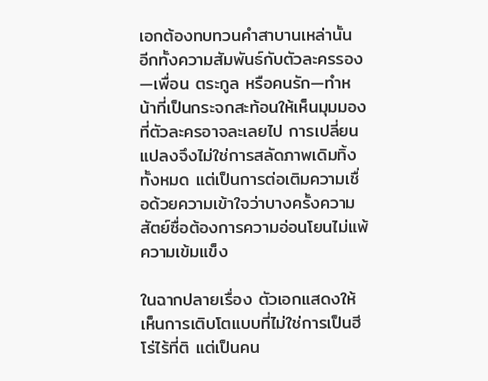เอกต้องทบทวนคำสาบานเหล่านั้น อีกทั้งความสัมพันธ์กับตัวละครรอง—เพื่อน ตระกูล หรือคนรัก—ทำหน้าที่เป็นกระจกสะท้อนให้เห็นมุมมองที่ตัวละครอาจละเลยไป การเปลี่ยนแปลงจึงไม่ใช่การสลัดภาพเดิมทิ้งทั้งหมด แต่เป็นการต่อเติมความเชื่อด้วยความเข้าใจว่าบางครั้งความสัตย์ซื่อต้องการความอ่อนโยนไม่แพ้ความเข้มแข็ง

ในฉากปลายเรื่อง ตัวเอกแสดงให้เห็นการเติบโตแบบที่ไม่ใช่การเป็นฮีโร่ไร้ที่ติ แต่เป็นคน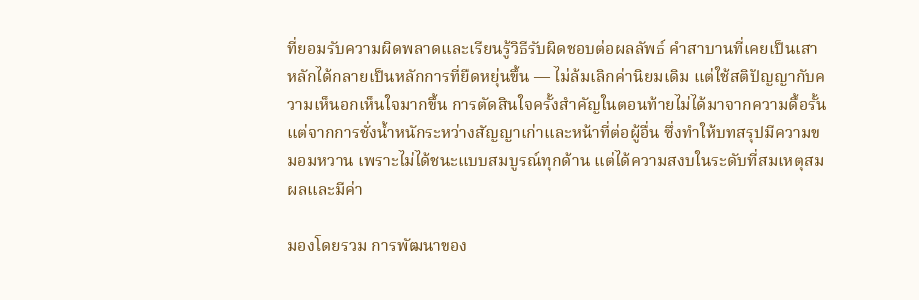ที่ยอมรับความผิดพลาดและเรียนรู้วิธีรับผิดชอบต่อผลลัพธ์ คำสาบานที่เคยเป็นเสาหลักได้กลายเป็นหลักการที่ยืดหยุ่นขึ้น — ไม่ล้มเลิกค่านิยมเดิม แต่ใช้สติปัญญากับความเห็นอกเห็นใจมากขึ้น การตัดสินใจครั้งสำคัญในตอนท้ายไม่ได้มาจากความดื้อรั้น แต่จากการชั่งน้ำหนักระหว่างสัญญาเก่าและหน้าที่ต่อผู้อื่น ซึ่งทำให้บทสรุปมีความขมอมหวาน เพราะไม่ได้ชนะแบบสมบูรณ์ทุกด้าน แต่ได้ความสงบในระดับที่สมเหตุสมผลและมีค่า

มองโดยรวม การพัฒนาของ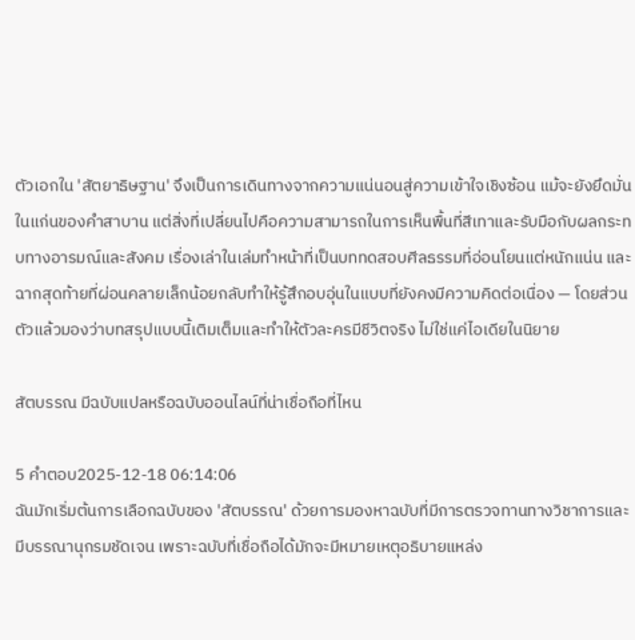ตัวเอกใน 'สัตยาธิษฐาน' จึงเป็นการเดินทางจากความแน่นอนสู่ความเข้าใจเชิงซ้อน แม้จะยังยึดมั่นในแก่นของคำสาบาน แต่สิ่งที่เปลี่ยนไปคือความสามารถในการเห็นพื้นที่สีเทาและรับมือกับผลกระทบทางอารมณ์และสังคม เรื่องเล่าในเล่มทำหน้าที่เป็นบททดสอบศีลธรรมที่อ่อนโยนแต่หนักแน่น และฉากสุดท้ายที่ผ่อนคลายเล็กน้อยกลับทำให้รู้สึกอบอุ่นในแบบที่ยังคงมีความคิดต่อเนื่อง — โดยส่วนตัวแล้วมองว่าบทสรุปแบบนี้เติมเต็มและทำให้ตัวละครมีชีวิตจริง ไม่ใช่แค่ไอเดียในนิยาย

สัตบรรณ มีฉบับแปลหรือฉบับออนไลน์ที่น่าเชื่อถือที่ไหน

5 คำตอบ2025-12-18 06:14:06
ฉันมักเริ่มต้นการเลือกฉบับของ 'สัตบรรณ' ด้วยการมองหาฉบับที่มีการตรวจทานทางวิชาการและมีบรรณานุกรมชัดเจน เพราะฉบับที่เชื่อถือได้มักจะมีหมายเหตุอธิบายแหล่ง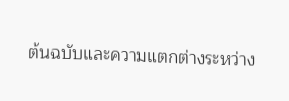ต้นฉบับและความแตกต่างระหว่าง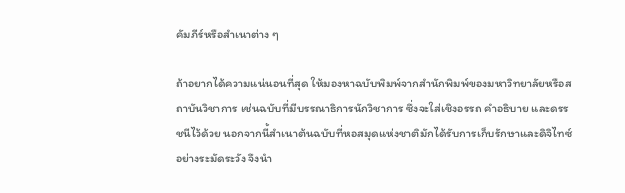คัมภีร์หรือสำเนาต่าง ๆ

ถ้าอยากได้ความแน่นอนที่สุด ให้มองหาฉบับพิมพ์จากสำนักพิมพ์ของมหาวิทยาลัยหรือสถาบันวิชาการ เช่นฉบับที่มีบรรณาธิการนักวิชาการ ซึ่งจะใส่เชิงอรรถ คำอธิบาย และดรรชนีไว้ด้วย นอกจากนี้สำเนาต้นฉบับที่หอสมุดแห่งชาติมักได้รับการเก็บรักษาและดิจิไทซ์อย่างระมัดระวัง จึงนำ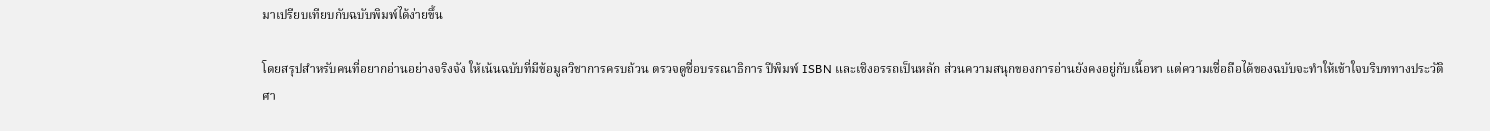มาเปรียบเทียบกับฉบับพิมพ์ได้ง่ายขึ้น

โดยสรุปสำหรับคนที่อยากอ่านอย่างจริงจัง ให้เน้นฉบับที่มีข้อมูลวิชาการครบถ้วน ตรวจดูชื่อบรรณาธิการ ปีพิมพ์ ISBN และเชิงอรรถเป็นหลัก ส่วนความสนุกของการอ่านยังคงอยู่กับเนื้อหา แต่ความเชื่อถือได้ของฉบับจะทำให้เข้าใจบริบททางประวัติศา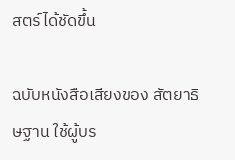สตร์ได้ชัดขึ้น

ฉบับหนังสือเสียงของ สัตยาธิษฐาน ใช้ผู้บร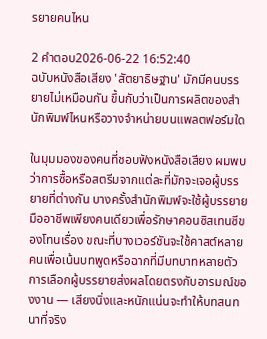รยายคนไหน

2 คำตอบ2026-06-22 16:52:40
ฉบับหนังสือเสียง 'สัตยาธิษฐาน' มักมีคนบรรยายไม่เหมือนกัน ขึ้นกับว่าเป็นการผลิตของสำนักพิมพ์ไหนหรือวางจำหน่ายบนแพลตฟอร์มใด

ในมุมมองของคนที่ชอบฟังหนังสือเสียง ผมพบว่าการซื้อหรือสตรีมจากแต่ละที่มักจะเจอผู้บรรยายที่ต่างกัน บางครั้งสำนักพิมพ์จะใช้ผู้บรรยายมืออาชีพเพียงคนเดียวเพื่อรักษาคอนซิสเทนซีของโทนเรื่อง ขณะที่บางเวอร์ชันจะใช้คาสต์หลายคนเพื่อเน้นบทพูดหรือฉากที่มีบทบาทหลายตัว การเลือกผู้บรรยายส่งผลโดยตรงกับอารมณ์ของงาน — เสียงนิ่งและหนักแน่นจะทำให้บทสนทนาที่จริง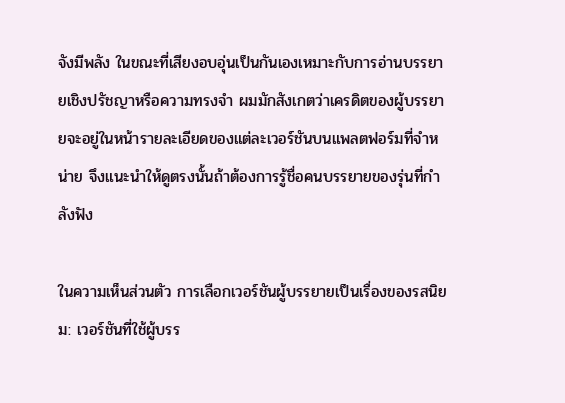จังมีพลัง ในขณะที่เสียงอบอุ่นเป็นกันเองเหมาะกับการอ่านบรรยายเชิงปรัชญาหรือความทรงจำ ผมมักสังเกตว่าเครดิตของผู้บรรยายจะอยู่ในหน้ารายละเอียดของแต่ละเวอร์ชันบนแพลตฟอร์มที่จำหน่าย จึงแนะนำให้ดูตรงนั้นถ้าต้องการรู้ชื่อคนบรรยายของรุ่นที่กำลังฟัง

ในความเห็นส่วนตัว การเลือกเวอร์ชันผู้บรรยายเป็นเรื่องของรสนิยม: เวอร์ชันที่ใช้ผู้บรร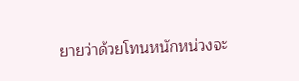ยายว่าด้วยโทนหนักหน่วงจะ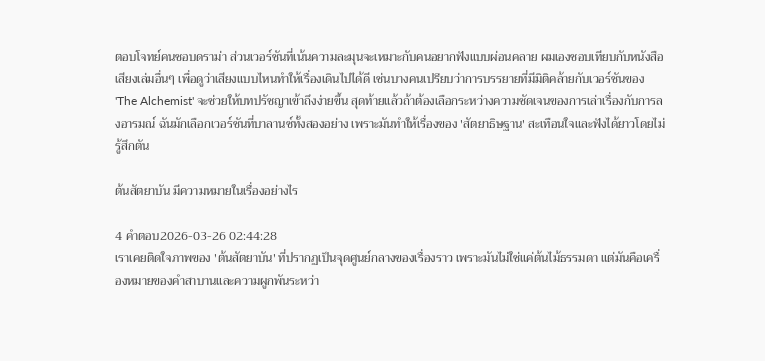ตอบโจทย์คนชอบดราม่า ส่วนเวอร์ชันที่เน้นความละมุนจะเหมาะกับคนอยากฟังแบบผ่อนคลาย ผมเองชอบเทียบกับหนังสือเสียงเล่มอื่นๆ เพื่อดูว่าเสียงแบบไหนทำให้เรื่องเดินไปได้ดี เช่นบางคนเปรียบว่าการบรรยายที่มีมิติคล้ายกับเวอร์ชันของ 'The Alchemist' จะช่วยให้บทปรัชญาเข้าถึงง่ายขึ้น สุดท้ายแล้วถ้าต้องเลือกระหว่างความชัดเจนของการเล่าเรื่องกับการลงอารมณ์ ฉันมักเลือกเวอร์ชันที่บาลานซ์ทั้งสองอย่าง เพราะมันทำให้เรื่องของ 'สัตยาธิษฐาน' สะเทือนใจและฟังได้ยาวโดยไม่รู้สึกตัน

ต้นสัตยาบัน มีความหมายในเรื่องอย่างไร

4 คำตอบ2026-03-26 02:44:28
เราเคยติดใจภาพของ 'ต้นสัตยาบัน' ที่ปรากฏเป็นจุดศูนย์กลางของเรื่องราว เพราะมันไม่ใช่แค่ต้นไม้ธรรมดา แต่มันคือเครื่องหมายของคำสาบานและความผูกพันระหว่า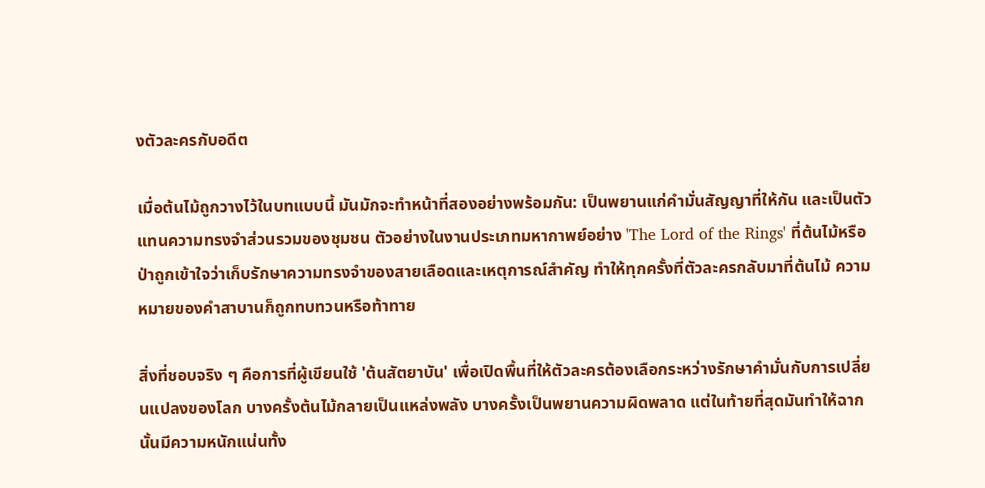งตัวละครกับอดีต

เมื่อต้นไม้ถูกวางไว้ในบทแบบนี้ มันมักจะทำหน้าที่สองอย่างพร้อมกัน: เป็นพยานแก่คำมั่นสัญญาที่ให้กัน และเป็นตัวแทนความทรงจำส่วนรวมของชุมชน ตัวอย่างในงานประเภทมหากาพย์อย่าง 'The Lord of the Rings' ที่ต้นไม้หรือป่าถูกเข้าใจว่าเก็บรักษาความทรงจำของสายเลือดและเหตุการณ์สำคัญ ทำให้ทุกครั้งที่ตัวละครกลับมาที่ต้นไม้ ความหมายของคำสาบานก็ถูกทบทวนหรือท้าทาย

สิ่งที่ชอบจริง ๆ คือการที่ผู้เขียนใช้ 'ต้นสัตยาบัน' เพื่อเปิดพื้นที่ให้ตัวละครต้องเลือกระหว่างรักษาคำมั่นกับการเปลี่ยนแปลงของโลก บางครั้งต้นไม้กลายเป็นแหล่งพลัง บางครั้งเป็นพยานความผิดพลาด แต่ในท้ายที่สุดมันทำให้ฉากนั้นมีความหนักแน่นทั้ง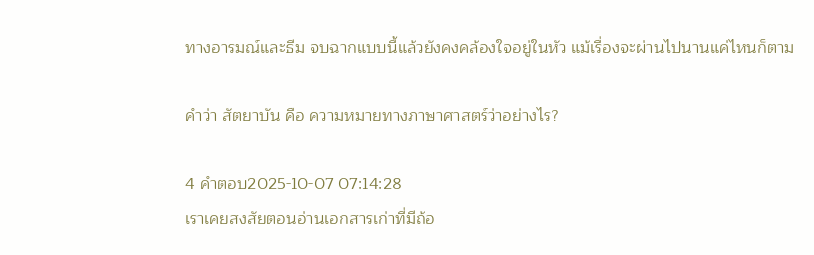ทางอารมณ์และธีม จบฉากแบบนี้แล้วยังคงคล้องใจอยู่ในหัว แม้เรื่องจะผ่านไปนานแค่ไหนก็ตาม

คำว่า สัตยาบัน คือ ความหมายทางภาษาศาสตร์ว่าอย่างไร?

4 คำตอบ2025-10-07 07:14:28
เราเคยสงสัยตอนอ่านเอกสารเก่าที่มีถ้อ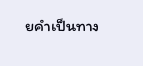ยคำเป็นทาง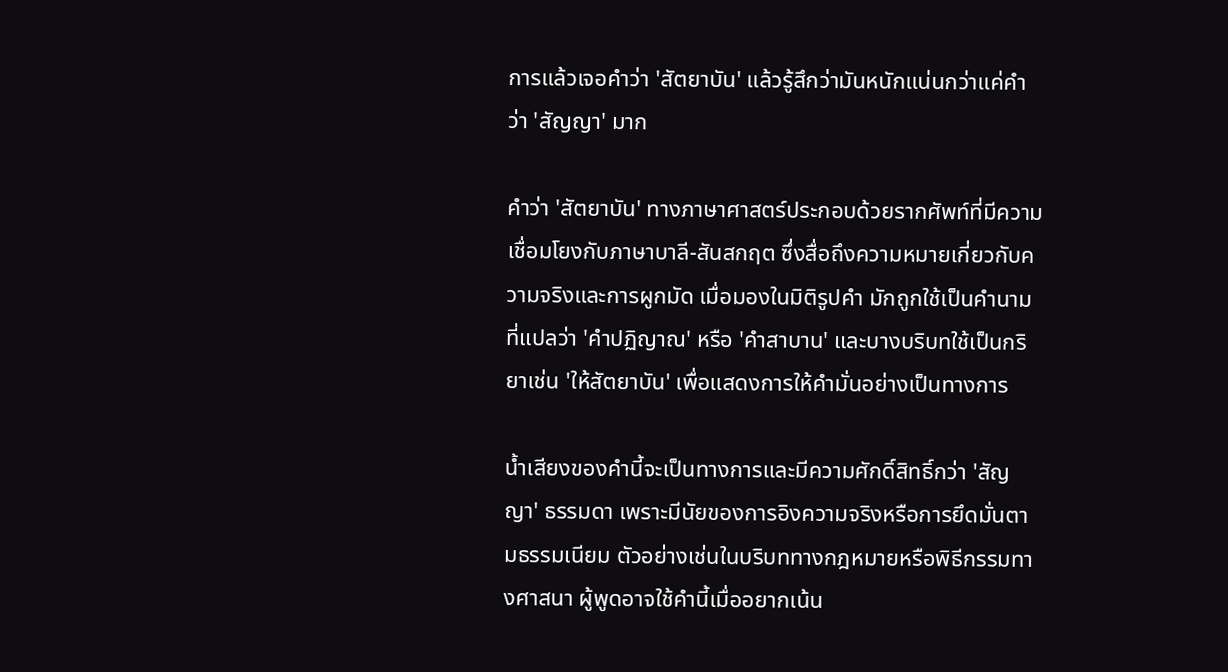การแล้วเจอคำว่า 'สัตยาบัน' แล้วรู้สึกว่ามันหนักแน่นกว่าแค่คำว่า 'สัญญา' มาก

คำว่า 'สัตยาบัน' ทางภาษาศาสตร์ประกอบด้วยรากศัพท์ที่มีความเชื่อมโยงกับภาษาบาลี-สันสกฤต ซึ่งสื่อถึงความหมายเกี่ยวกับความจริงและการผูกมัด เมื่อมองในมิติรูปคำ มักถูกใช้เป็นคำนามที่แปลว่า 'คำปฏิญาณ' หรือ 'คำสาบาน' และบางบริบทใช้เป็นกริยาเช่น 'ให้สัตยาบัน' เพื่อแสดงการให้คำมั่นอย่างเป็นทางการ

น้ำเสียงของคำนี้จะเป็นทางการและมีความศักดิ์สิทธิ์กว่า 'สัญญา' ธรรมดา เพราะมีนัยของการอิงความจริงหรือการยึดมั่นตามธรรมเนียม ตัวอย่างเช่นในบริบททางกฎหมายหรือพิธีกรรมทางศาสนา ผู้พูดอาจใช้คำนี้เมื่ออยากเน้น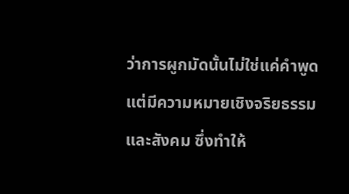ว่าการผูกมัดนั้นไม่ใช่แค่คำพูด แต่มีความหมายเชิงจริยธรรมและสังคม ซึ่งทำให้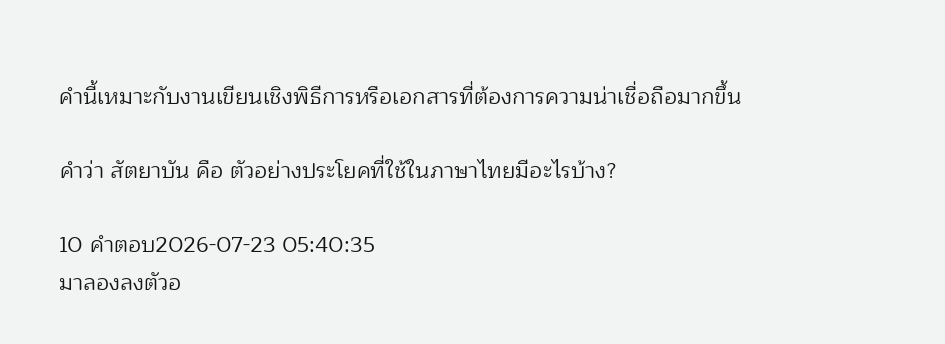คำนี้เหมาะกับงานเขียนเชิงพิธีการหรือเอกสารที่ต้องการความน่าเชื่อถือมากขึ้น

คำว่า สัตยาบัน คือ ตัวอย่างประโยคที่ใช้ในภาษาไทยมีอะไรบ้าง?

10 คำตอบ2026-07-23 05:40:35
มาลองลงตัวอ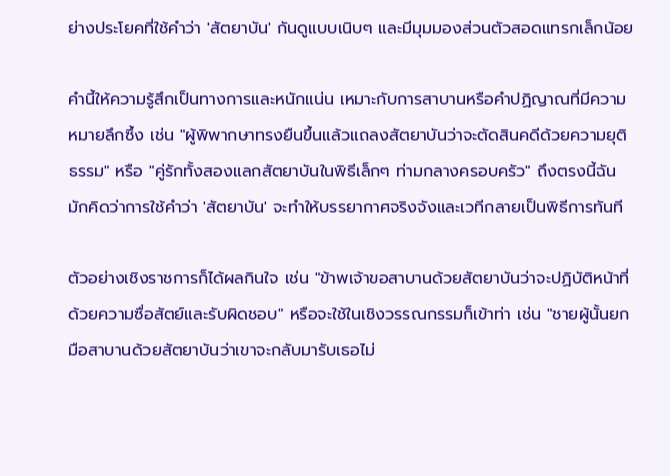ย่างประโยคที่ใช้คำว่า 'สัตยาบัน' กันดูแบบเนิบๆ และมีมุมมองส่วนตัวสอดแทรกเล็กน้อย

คำนี้ให้ความรู้สึกเป็นทางการและหนักแน่น เหมาะกับการสาบานหรือคำปฏิญาณที่มีความหมายลึกซึ้ง เช่น "ผู้พิพากษาทรงยืนขึ้นแล้วแถลงสัตยาบันว่าจะตัดสินคดีด้วยความยุติธรรม" หรือ "คู่รักทั้งสองแลกสัตยาบันในพิธีเล็กๆ ท่ามกลางครอบครัว" ถึงตรงนี้ฉันมักคิดว่าการใช้คำว่า 'สัตยาบัน' จะทำให้บรรยากาศจริงจังและเวทีกลายเป็นพิธีการทันที

ตัวอย่างเชิงราชการก็ได้ผลกินใจ เช่น "ข้าพเจ้าขอสาบานด้วยสัตยาบันว่าจะปฏิบัติหน้าที่ด้วยความซื่อสัตย์และรับผิดชอบ" หรือจะใช้ในเชิงวรรณกรรมก็เข้าท่า เช่น "ชายผู้นั้นยกมือสาบานด้วยสัตยาบันว่าเขาจะกลับมารับเธอไม่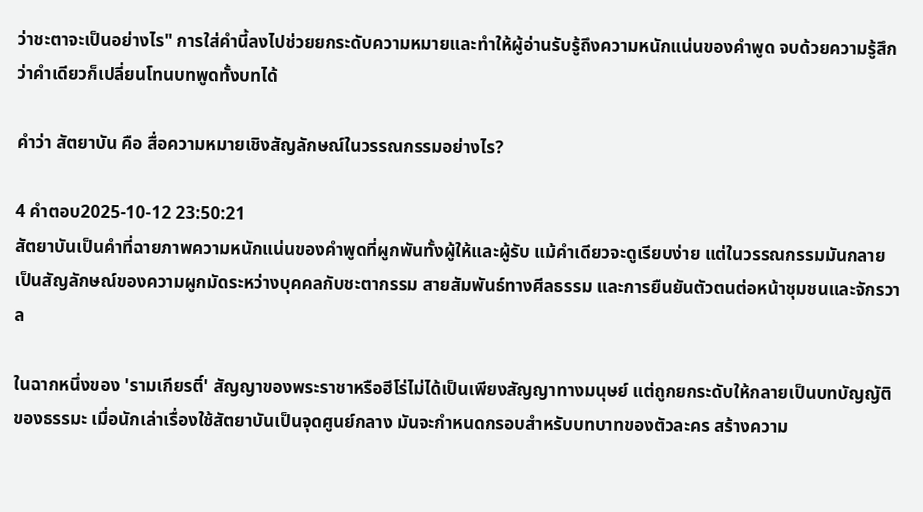ว่าชะตาจะเป็นอย่างไร" การใส่คำนี้ลงไปช่วยยกระดับความหมายและทำให้ผู้อ่านรับรู้ถึงความหนักแน่นของคำพูด จบด้วยความรู้สึกว่าคำเดียวก็เปลี่ยนโทนบทพูดทั้งบทได้

คำว่า สัตยาบัน คือ สื่อความหมายเชิงสัญลักษณ์ในวรรณกรรมอย่างไร?

4 คำตอบ2025-10-12 23:50:21
สัตยาบันเป็นคำที่ฉายภาพความหนักแน่นของคำพูดที่ผูกพันทั้งผู้ให้และผู้รับ แม้คำเดียวจะดูเรียบง่าย แต่ในวรรณกรรมมันกลายเป็นสัญลักษณ์ของความผูกมัดระหว่างบุคคลกับชะตากรรม สายสัมพันธ์ทางศีลธรรม และการยืนยันตัวตนต่อหน้าชุมชนและจักรวาล

ในฉากหนึ่งของ 'รามเกียรติ์' สัญญาของพระราชาหรือฮีโร่ไม่ได้เป็นเพียงสัญญาทางมนุษย์ แต่ถูกยกระดับให้กลายเป็นบทบัญญัติของธรรมะ เมื่อนักเล่าเรื่องใช้สัตยาบันเป็นจุดศูนย์กลาง มันจะกำหนดกรอบสำหรับบทบาทของตัวละคร สร้างความ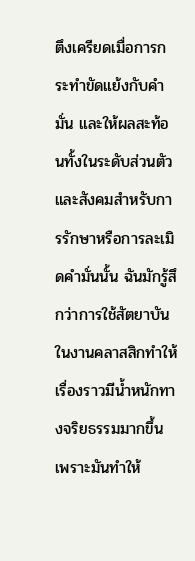ตึงเครียดเมื่อการกระทำขัดแย้งกับคำมั่น และให้ผลสะท้อนทั้งในระดับส่วนตัวและสังคมสำหรับการรักษาหรือการละเมิดคำมั่นนั้น ฉันมักรู้สึกว่าการใช้สัตยาบันในงานคลาสสิกทำให้เรื่องราวมีน้ำหนักทางจริยธรรมมากขึ้น เพราะมันทำให้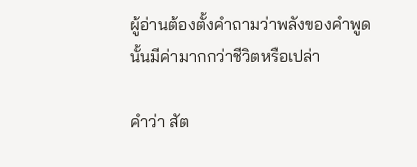ผู้อ่านต้องตั้งคำถามว่าพลังของคำพูดนั้นมีค่ามากกว่าชีวิตหรือเปล่า

คำว่า สัต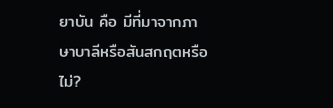ยาบัน คือ มีที่มาจากภาษาบาลีหรือสันสกฤตหรือไม่?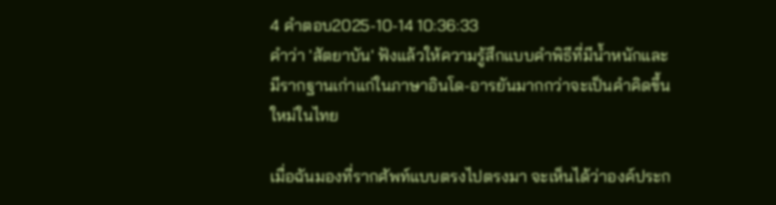4 คำตอบ2025-10-14 10:36:33
คำว่า 'สัตยาบัน' ฟังแล้วให้ความรู้สึกแบบคำพิธีที่มีน้ำหนักและมีรากฐานเก่าแก่ในภาษาอินโด-อารยันมากกว่าจะเป็นคำคิดขึ้นใหม่ในไทย

เมื่อฉันมองที่รากศัพท์แบบตรงไปตรงมา จะเห็นได้ว่าองค์ประก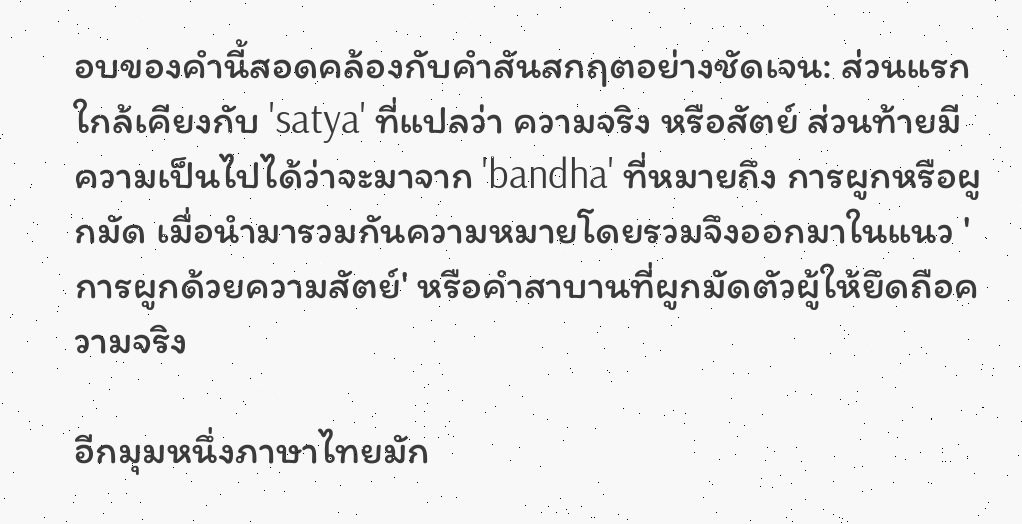อบของคำนี้สอดคล้องกับคำสันสกฤตอย่างชัดเจน: ส่วนแรกใกล้เคียงกับ 'satya' ที่แปลว่า ความจริง หรือสัตย์ ส่วนท้ายมีความเป็นไปได้ว่าจะมาจาก 'bandha' ที่หมายถึง การผูกหรือผูกมัด เมื่อนำมารวมกันความหมายโดยรวมจึงออกมาในแนว 'การผูกด้วยความสัตย์' หรือคำสาบานที่ผูกมัดตัวผู้ให้ยึดถือความจริง

อีกมุมหนึ่งภาษาไทยมัก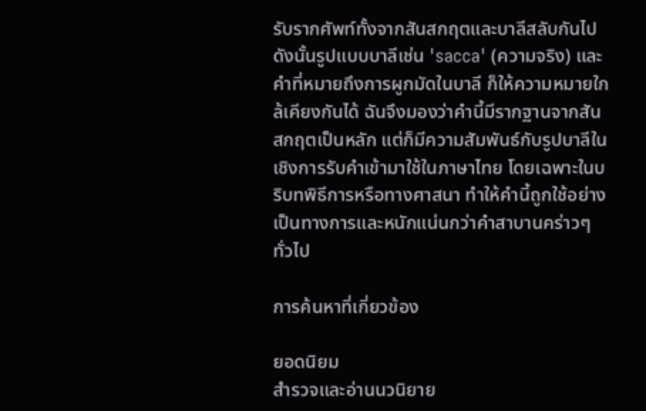รับรากศัพท์ทั้งจากสันสกฤตและบาลีสลับกันไป ดังนั้นรูปแบบบาลีเช่น 'sacca' (ความจริง) และคำที่หมายถึงการผูกมัดในบาลี ก็ให้ความหมายใกล้เคียงกันได้ ฉันจึงมองว่าคำนี้มีรากฐานจากสันสกฤตเป็นหลัก แต่ก็มีความสัมพันธ์กับรูปบาลีในเชิงการรับคำเข้ามาใช้ในภาษาไทย โดยเฉพาะในบริบทพิธีการหรือทางศาสนา ทำให้คำนี้ถูกใช้อย่างเป็นทางการและหนักแน่นกว่าคำสาบานคร่าวๆ ทั่วไป

การค้นหาที่เกี่ยวข้อง

ยอดนิยม
สำรวจและอ่านนวนิยาย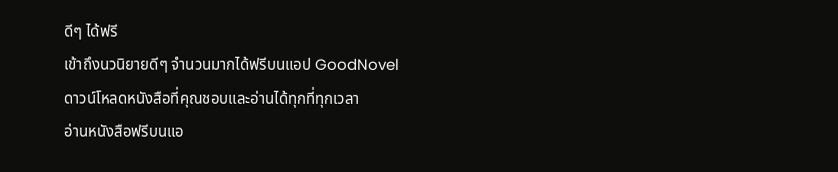ดีๆ ได้ฟรี
เข้าถึงนวนิยายดีๆ จำนวนมากได้ฟรีบนแอป GoodNovel ดาวน์โหลดหนังสือที่คุณชอบและอ่านได้ทุกที่ทุกเวลา
อ่านหนังสือฟรีบนแอ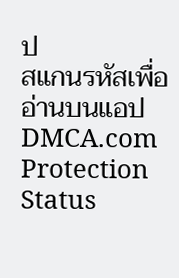ป
สแกนรหัสเพื่ออ่านบนแอป
DMCA.com Protection Status